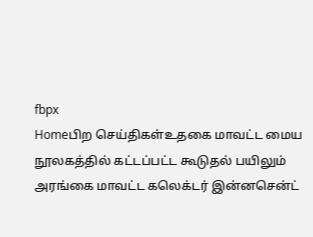fbpx
Homeபிற செய்திகள்உதகை மாவட்ட மைய நூலகத்தில் கட்டப்பட்ட கூடுதல் பயிலும் அரங்கை மாவட்ட கலெக்டர் இன்னசென்ட்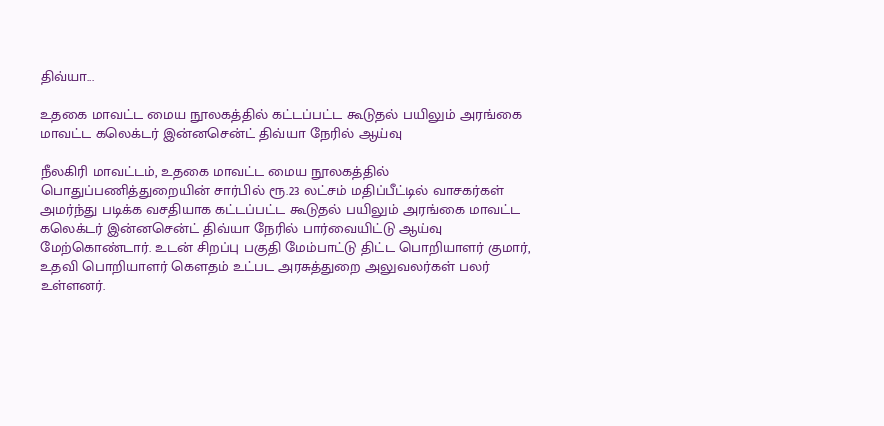திவ்யா...

உதகை மாவட்ட மைய நூலகத்தில் கட்டப்பட்ட கூடுதல் பயிலும் அரங்கை மாவட்ட கலெக்டர் இன்னசென்ட் திவ்யா நேரில் ஆய்வு

நீலகிரி மாவட்டம், உதகை மாவட்ட மைய நூலகத்தில் பொதுப்பணித்துறையின் சார்பில் ரூ.23 லட்சம் மதிப்பீட்டில் வாசகர்கள் அமர்ந்து படிக்க வசதியாக கட்டப்பட்ட கூடுதல் பயிலும் அரங்கை மாவட்ட கலெக்டர் இன்னசென்ட் திவ்யா நேரில் பார்வையிட்டு ஆய்வு மேற்கொண்டார். உடன் சிறப்பு பகுதி மேம்பாட்டு திட்ட பொறியாளர் குமார், உதவி பொறியாளர் கௌதம் உட்பட அரசுத்துறை அலுவலர்கள் பலர் உள்ளனர்.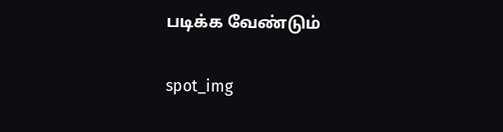படிக்க வேண்டும்

spot_img